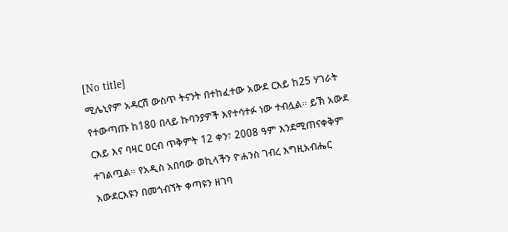[No title]
ሚሌኒየም አዳርሽ ውስጥ ትናንት በተከፈተው አውደ ርእይ ከ25 ሃገራት የተውጣጡ ከ180 በላይ ኩባንያዎች እየተሳተፉ ነው ተብሏል። ይኽ አውደ ርእይ እና ባዛር ዐርብ ጥቅምት 12 ቀን፣ 2008 ዓም እንደሚጠናቀቅም ተገልጧል። የአዲስ አበባው ወኪላችን ዮሐንስ ገብረ እግዚአብሔር አውደርእዩን በመጎብኘት ቀጣዩን ዘገባ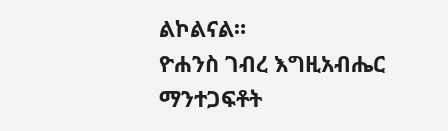ልኮልናል።
ዮሐንስ ገብረ እግዚአብሔር
ማንተጋፍቶት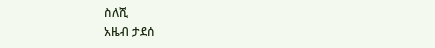ስለሺ
አዜብ ታደሰ